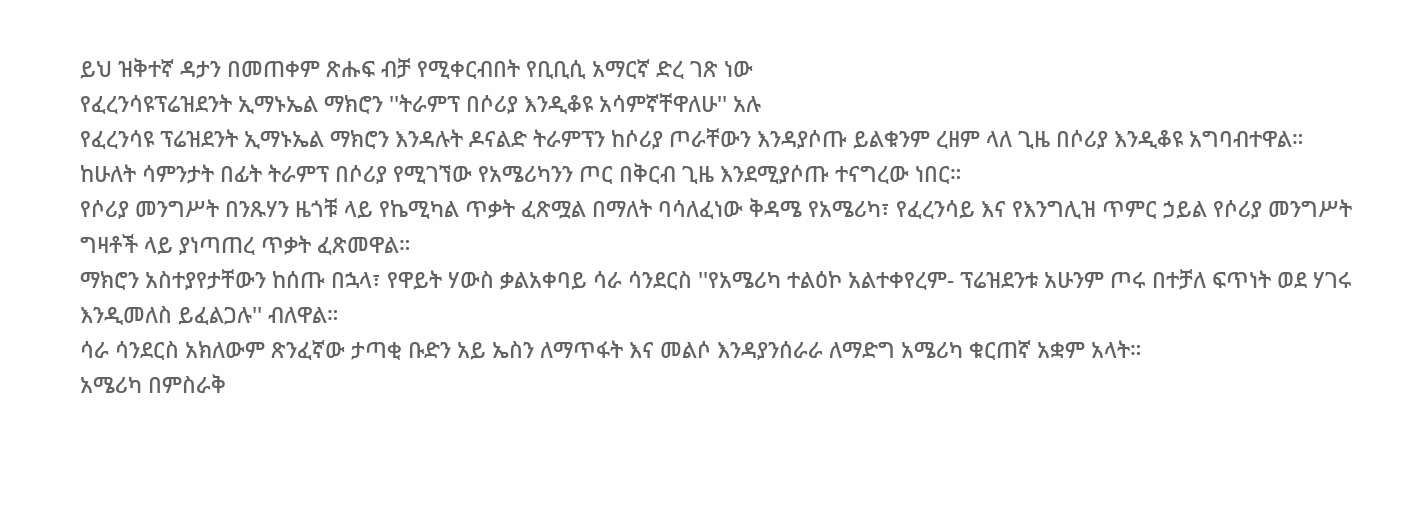ይህ ዝቅተኛ ዳታን በመጠቀም ጽሑፍ ብቻ የሚቀርብበት የቢቢሲ አማርኛ ድረ ገጽ ነው
የፈረንሳዩፕሬዝደንት ኢማኑኤል ማክሮን ''ትራምፕ በሶሪያ እንዲቆዩ አሳምኛቸዋለሁ'' አሉ
የፈረንሳዩ ፕሬዝደንት ኢማኑኤል ማክሮን እንዳሉት ዶናልድ ትራምፕን ከሶሪያ ጦራቸውን እንዳያሶጡ ይልቁንም ረዘም ላለ ጊዜ በሶሪያ እንዲቆዩ አግባብተዋል።
ከሁለት ሳምንታት በፊት ትራምፕ በሶሪያ የሚገኘው የአሜሪካንን ጦር በቅርብ ጊዜ እንደሚያሶጡ ተናግረው ነበር።
የሶሪያ መንግሥት በንጹሃን ዜጎቹ ላይ የኬሚካል ጥቃት ፈጽሟል በማለት ባሳለፈነው ቅዳሜ የአሜሪካ፣ የፈረንሳይ እና የእንግሊዝ ጥምር ኃይል የሶሪያ መንግሥት ግዛቶች ላይ ያነጣጠረ ጥቃት ፈጽመዋል።
ማክሮን አስተያየታቸውን ከሰጡ በኋላ፣ የዋይት ሃውስ ቃልአቀባይ ሳራ ሳንደርስ ''የአሜሪካ ተልዕኮ አልተቀየረም- ፕሬዝደንቱ አሁንም ጦሩ በተቻለ ፍጥነት ወደ ሃገሩ እንዲመለስ ይፈልጋሉ'' ብለዋል።
ሳራ ሳንደርስ አክለውም ጽንፈኛው ታጣቂ ቡድን አይ ኤስን ለማጥፋት እና መልሶ እንዳያንሰራራ ለማድግ አሜሪካ ቁርጠኛ አቋም አላት።
አሜሪካ በምስራቅ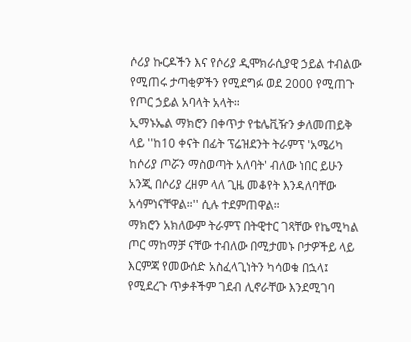ሶሪያ ኩርዶችን እና የሶሪያ ዲሞክራሲያዊ ኃይል ተብልው የሚጠሩ ታጣቂዎችን የሚደግፉ ወደ 2000 የሚጠጉ የጦር ኃይል አባላት አላት።
ኢማኑኤል ማክሮን በቀጥታ የቴሌቪዥን ቃለመጠይቅ ላይ ''ከ10 ቀናት በፊት ፕሬዝደንት ትራምፕ 'አሜሪካ ከሶሪያ ጦሯን ማስወጣት አለባት' ብለው ነበር ይሁን አንጂ በሶሪያ ረዘም ላለ ጊዜ መቆየት እንዳለባቸው አሳምነናቸዋል።'' ሲሉ ተደምጠዋል።
ማክሮን አክለውም ትራምፕ በትዊተር ገጻቸው የኬሚካል ጦር ማከማቻ ናቸው ተብለው በሚታመኑ ቦታዎችይ ላይ እርምጃ የመውሰድ አስፈላጊነትን ካሳወቁ በኋላ፤ የሚደረጉ ጥቃቶችም ገደብ ሊኖራቸው እንደሚገባ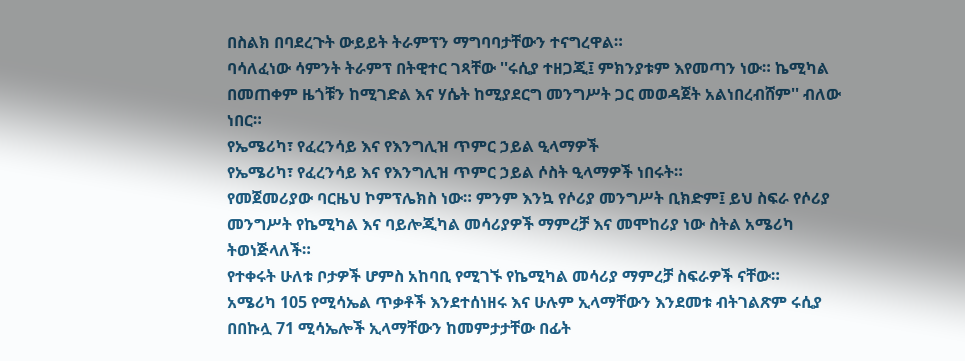በስልክ በባደረጉት ውይይት ትራምፕን ማግባባታቸውን ተናግረዋል።
ባሳለፈነው ሳምንት ትራምፕ በትዊተር ገጻቸው ''ሩሲያ ተዘጋጂ፤ ምክንያቱም እየመጣን ነው። ኬሚካል በመጠቀም ዜጎቹን ከሚገድል እና ሃሴት ከሚያደርግ መንግሥት ጋር መወዳጀት አልነበረብሸም'' ብለው ነበር።
የኤሜሪካ፣ የፈረንሳይ እና የእንግሊዝ ጥምር ኃይል ዒላማዎች
የኤሜሪካ፣ የፈረንሳይ እና የእንግሊዝ ጥምር ኃይል ሶስት ዒላማዎች ነበሩት።
የመጀመሪያው ባርዜህ ኮምፕሌክስ ነው። ምንም እንኳ የሶሪያ መንግሥት ቢክድም፤ ይህ ስፍራ የሶሪያ መንግሥት የኬሚካል እና ባይሎጂካል መሳሪያዎች ማምረቻ እና መሞከሪያ ነው ስትል አሜሪካ ትወነጅላለች።
የተቀሩት ሁለቱ ቦታዎች ሆምስ አከባቢ የሚገኙ የኬሚካል መሳሪያ ማምረቻ ስፍራዎች ናቸው።
አሜሪካ 105 የሚሳኤል ጥቃቶች እንደተሰነዘሩ እና ሁሉም ኢላማቸውን እንደመቱ ብትገልጽም ሩሲያ በበኩሏ 71 ሚሳኤሎች ኢላማቸውን ከመምታታቸው በፊት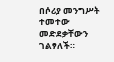በሶሪያ መንግሥት ተመተው መድደቃቸውን ገልፃለች።